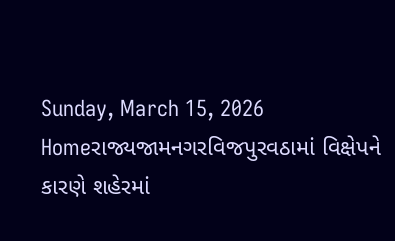Sunday, March 15, 2026
Homeરાજ્યજામનગરવિજપુરવઠામાં વિક્ષેપને કારણે શહેરમાં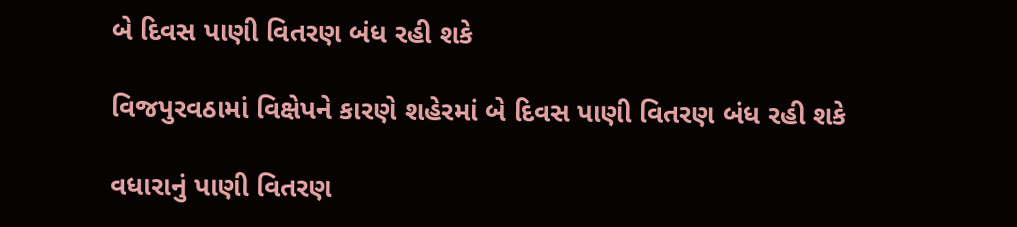બે દિવસ પાણી વિતરણ બંધ રહી શકે

વિજપુરવઠામાં વિક્ષેપને કારણે શહેરમાં બે દિવસ પાણી વિતરણ બંધ રહી શકે

વધારાનું પાણી વિતરણ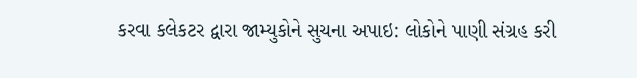કરવા કલેકટર દ્વારા જામ્યુકોને સુચના અપાઇ: લોકોને પાણી સંગ્રહ કરી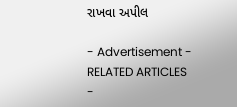રાખવા અપીલ

- Advertisement -
RELATED ARTICLES
-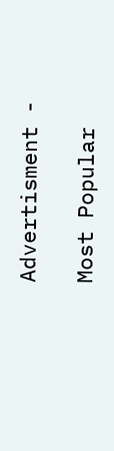Advertisment -

Most Popular